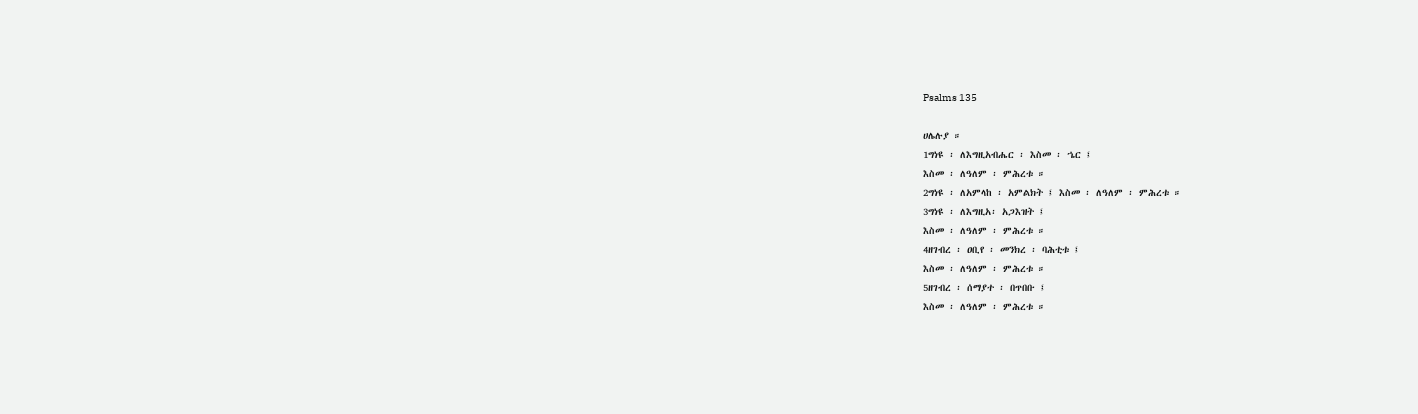Psalms 135

ሀሌሉያ ።
1ግነዩ ፡ ለእግዚአብሔር ፡ እስመ ፡ ኄር ፤
እስመ ፡ ለዓለም ፡ ምሕረቱ ።
2ግነዩ ፡ ለአምላከ ፡ አምልክት ፤ እስመ ፡ ለዓለም ፡ ምሕረቱ ።
3ግነዩ ፡ ለእግዚአ፡ አጋእዝት ፤
እስመ ፡ ለዓለም ፡ ምሕረቱ ።
4ዘገብረ ፡ ዐቢየ ፡ መንክረ ፡ ባሕቲቱ ፤
እስመ ፡ ለዓለም ፡ ምሕረቱ ።
5ዘገብረ ፡ ሰማያተ ፡ በጥበቡ ፤
እስመ ፡ ለዓለም ፡ ምሕረቱ ።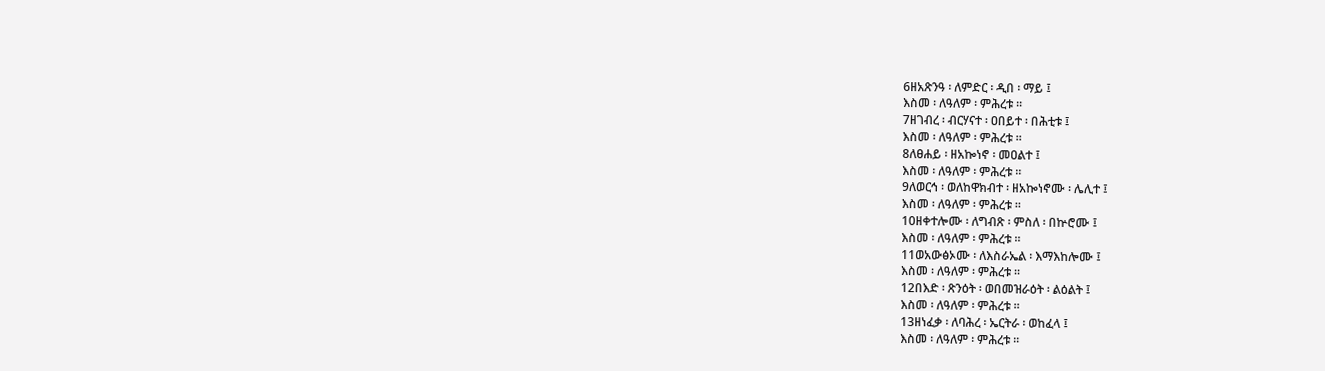6ዘአጽንዓ ፡ ለምድር ፡ ዲበ ፡ ማይ ፤
እስመ ፡ ለዓለም ፡ ምሕረቱ ።
7ዘገብረ ፡ ብርሃናተ ፡ ዐበይተ ፡ በሕቲቱ ፤
እስመ ፡ ለዓለም ፡ ምሕረቱ ።
8ለፀሐይ ፡ ዘአኰነኖ ፡ መዐልተ ፤
እስመ ፡ ለዓለም ፡ ምሕረቱ ።
9ለወርኅ ፡ ወለከዋክብተ ፡ ዘአኰነኖሙ ፡ ሌሊተ ፤
እስመ ፡ ለዓለም ፡ ምሕረቱ ።
10ዘቀተሎሙ ፡ ለግብጽ ፡ ምስለ ፡ በኵሮሙ ፤
እስመ ፡ ለዓለም ፡ ምሕረቱ ።
11ወአውፅኦሙ ፡ ለእስራኤል ፡ እማእከሎሙ ፤
እስመ ፡ ለዓለም ፡ ምሕረቱ ።
12በእድ ፡ ጽንዕት ፡ ወበመዝራዕት ፡ ልዕልት ፤
እስመ ፡ ለዓለም ፡ ምሕረቱ ።
13ዘነፈቃ ፡ ለባሕረ ፡ ኤርትራ ፡ ወከፈላ ፤
እስመ ፡ ለዓለም ፡ ምሕረቱ ።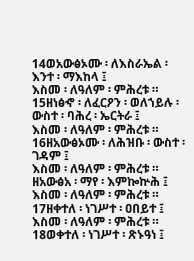14ወአውፅኦሙ ፡ ለእስራኤል ፡ እንተ ፡ ማእከላ ፤
እስመ ፡ ለዓለም ፡ ምሕረቱ ።
15ዘነፅኆ ፡ ለፈርዖን ፡ ወለኀይሉ ፡ ውስተ ፡ ባሕረ ፡ ኤርትራ ፤
እስመ ፡ ለዓለም ፡ ምሕረቱ ።
16ዘአውፅኦሙ ፡ ለሕዝቡ ፡ ውስተ ፡ ገዳም ፤
እስመ ፡ ለዓለም ፡ ምሕረቱ ።
ዘአውፅአ ፡ ማየ ፡ እምኰኵሕ ፤ እስመ ፡ ለዓለም ፡ ምሕረቱ ።
17ዘቀተለ ፡ ነገሥተ ፡ ዐበይተ ፤
እስመ ፡ ለዓለም ፡ ምሕረቱ ።
18ወቀተለ ፡ ነገሥተ ፡ ጽኑዓነ ፤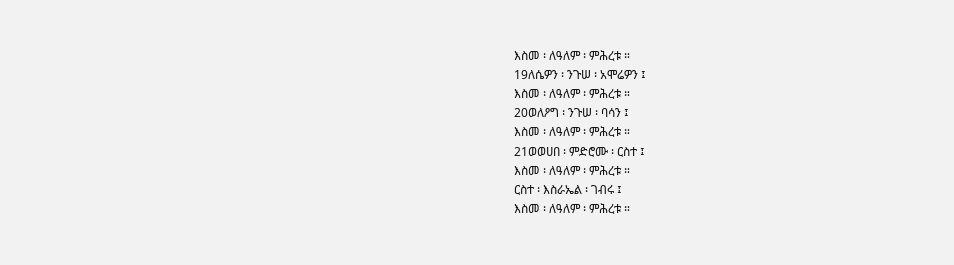እስመ ፡ ለዓለም ፡ ምሕረቱ ።
19ለሴዎን ፡ ንጉሠ ፡ አሞሬዎን ፤
እስመ ፡ ለዓለም ፡ ምሕረቱ ።
20ወለዖግ ፡ ንጉሠ ፡ ባሳን ፤
እስመ ፡ ለዓለም ፡ ምሕረቱ ።
21ወወሀበ ፡ ምድሮሙ ፡ ርስተ ፤
እስመ ፡ ለዓለም ፡ ምሕረቱ ።
ርስተ ፡ እስራኤል ፡ ገብሩ ፤
እስመ ፡ ለዓለም ፡ ምሕረቱ ።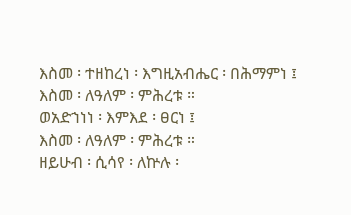እስመ ፡ ተዘከረነ ፡ እግዚአብሔር ፡ በሕማምነ ፤
እስመ ፡ ለዓለም ፡ ምሕረቱ ።
ወአድኀነነ ፡ እምእደ ፡ ፀርነ ፤
እስመ ፡ ለዓለም ፡ ምሕረቱ ።
ዘይሁብ ፡ ሲሳየ ፡ ለኵሉ ፡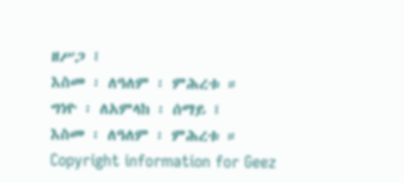ዘሥጋ ፤
እስመ ፡ ለዓለም ፡ ምሕረቱ ።
ግነዮ ፡ ለአምላከ ፡ ሰማይ ፤
እስመ ፡ ለዓለም ፡ ምሕረቱ ።
Copyright information for Geez